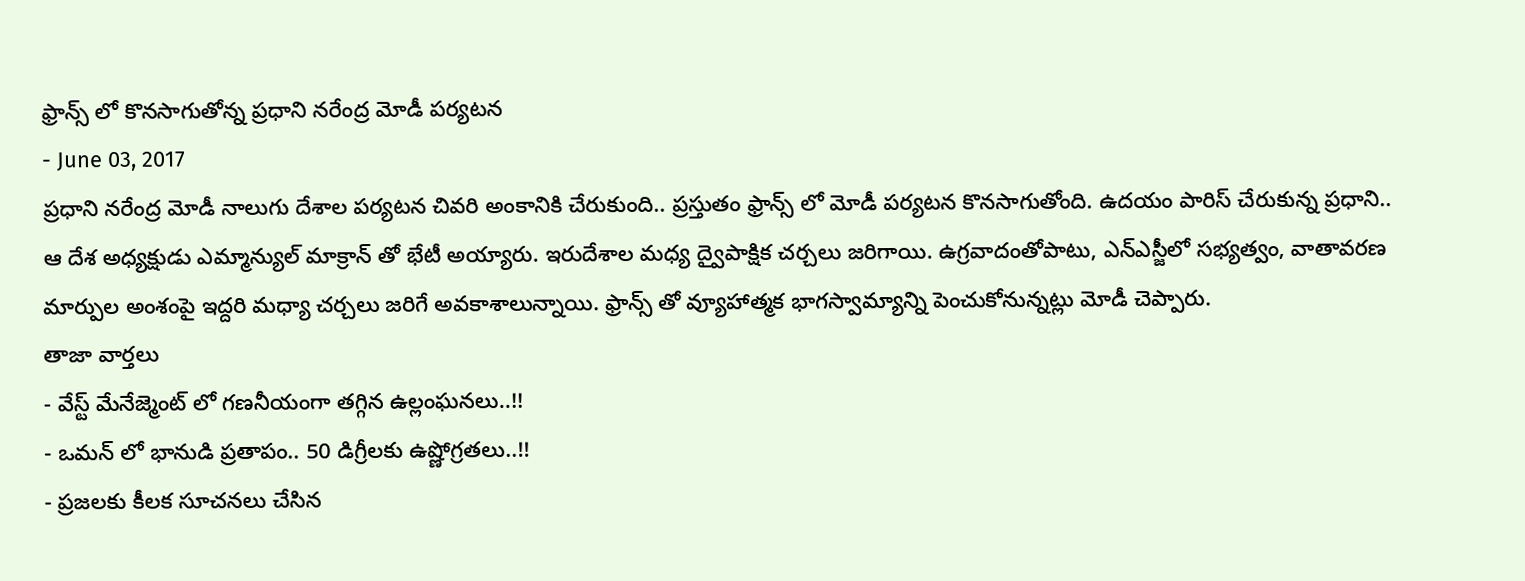ఫ్రాన్స్ లో కొనసాగుతోన్న ప్రధాని నరేంద్ర మోడీ పర్యటన
- June 03, 2017
ప్రధాని నరేంద్ర మోడీ నాలుగు దేశాల పర్యటన చివరి అంకానికి చేరుకుంది.. ప్రస్తుతం ఫ్రాన్స్ లో మోడీ పర్యటన కొనసాగుతోంది. ఉదయం పారిస్ చేరుకున్న ప్రధాని.. ఆ దేశ అధ్యక్షుడు ఎమ్మాన్యుల్ మాక్రాన్ తో భేటీ అయ్యారు. ఇరుదేశాల మధ్య ద్వైపాక్షిక చర్చలు జరిగాయి. ఉగ్రవాదంతోపాటు, ఎన్ఎస్జీలో సభ్యత్వం, వాతావరణ మార్పుల అంశంపై ఇద్దరి మధ్యా చర్చలు జరిగే అవకాశాలున్నాయి. ఫ్రాన్స్ తో వ్యూహాత్మక భాగస్వామ్యాన్ని పెంచుకోనున్నట్లు మోడీ చెప్పారు.
తాజా వార్తలు
- వేస్ట్ మేనేజ్మెంట్ లో గణనీయంగా తగ్గిన ఉల్లంఘనలు..!!
- ఒమన్ లో భానుడి ప్రతాపం.. 50 డిగ్రీలకు ఉష్ణోగ్రతలు..!!
- ప్రజలకు కీలక సూచనలు చేసిన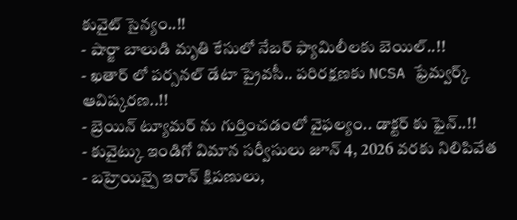కువైట్ సైన్యం..!!
- షార్జా బాలుడి మృతి కేసులో నేబర్ ఫ్యామిలీలకు బెయిల్..!!
- ఖతార్ లో పర్సనల్ డేటా ప్రైవసీ.. పరిరక్షణకు NCSA ఫ్రేమ్వర్క్ ఆవిష్కరణ..!!
- బ్రెయిన్ ట్యూమర్ ను గుర్తించడంలో వైఫల్యం.. డాక్టర్ కు ఫైన్..!!
- కువైట్కు ఇండిగో విమాన సర్వీసులు జూన్ 4, 2026 వరకు నిలిపివేత
- బహ్రెయిన్పై ఇరాన్ క్షిపణులు,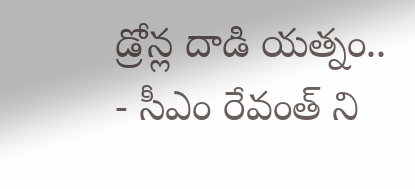డ్రోన్ల దాడి యత్నం..
- సీఎం రేవంత్ ని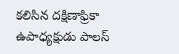కలిసిన దక్షిణాఫ్రికా ఉపాధ్యక్షుడు పాలస్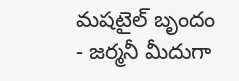మషటైల్ బృందం
- జర్మనీ మీదుగా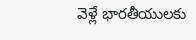వెళ్లే భారతీయులకు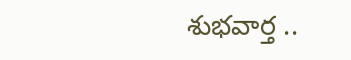శుభవార్త ..